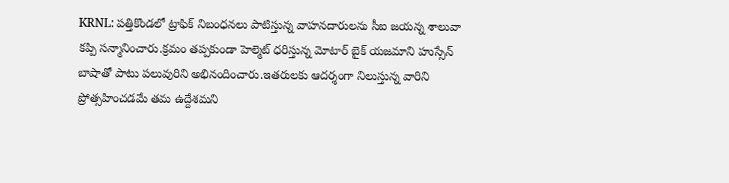KRNL: పత్తికొండలో ట్రాఫిక్ నిబంధనలు పాటిస్తున్న వాహనదారులను సీఐ జయన్న శాలువా కప్పి సన్మానించారు.క్రమం తప్పకుండా హెల్మెట్ ధరిస్తున్న మోటార్ బైక్ యజమాని హుస్సేన్ బాషాతో పాటు పలువురిని అభినందించారు.ఇతరులకు ఆదర్శంగా నిలుస్తున్న వారిని ప్రోత్సహించడమే తమ ఉద్దేశమని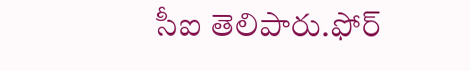సీఐ తెలిపారు.ఫోర్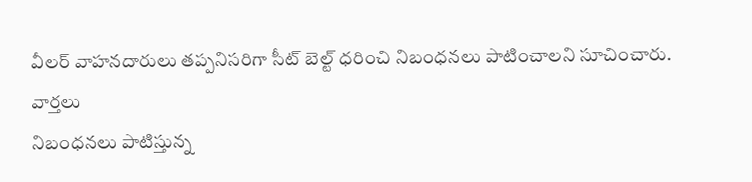వీలర్ వాహనదారులు తప్పనిసరిగా సీట్ బెల్ట్ ధరించి నిబంధనలు పాటించాలని సూచించారు.
వార్తలు
నిబంధనలు పాటిస్తున్న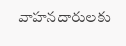వాహనదారులకు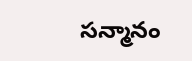సన్మానం